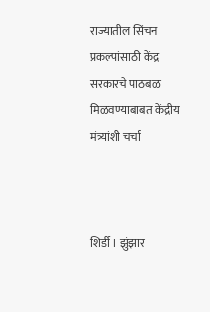राज्यातील सिंचन प्रकल्पांसाठी केंद्र सरकारचे पाठबळ मिळवण्याबाबत केंद्रीय मंत्र्यांशी चर्चा



शिर्डी । झुंझार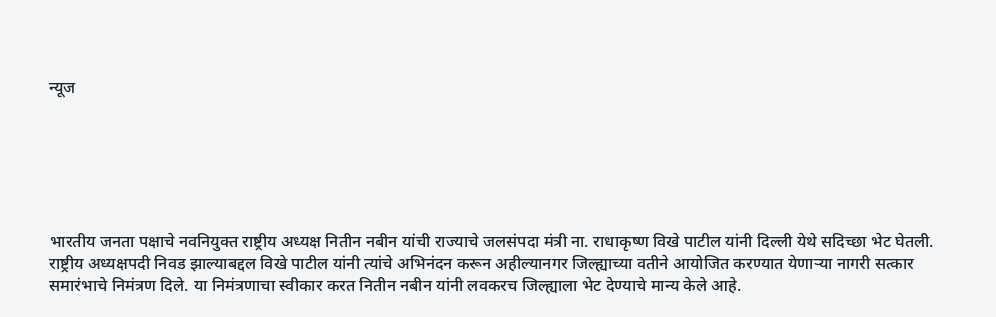न्यूज






भारतीय जनता पक्षाचे नवनियुक्त राष्ट्रीय अध्यक्ष नितीन नबीन यांची राज्याचे जलसंपदा मंत्री ना. राधाकृष्ण विखे पाटील यांनी दिल्ली येथे सदिच्छा भेट घेतली. राष्ट्रीय अध्यक्षपदी निवड झाल्याबद्दल विखे पाटील यांनी त्यांचे अभिनंदन करून अहील्यानगर जिल्ह्याच्या वतीने आयोजित करण्यात येणाऱ्या नागरी सत्कार समारंभाचे निमंत्रण दिले. या निमंत्रणाचा स्वीकार करत नितीन नबीन यांनी लवकरच जिल्ह्याला भेट देण्याचे मान्य केले आहे.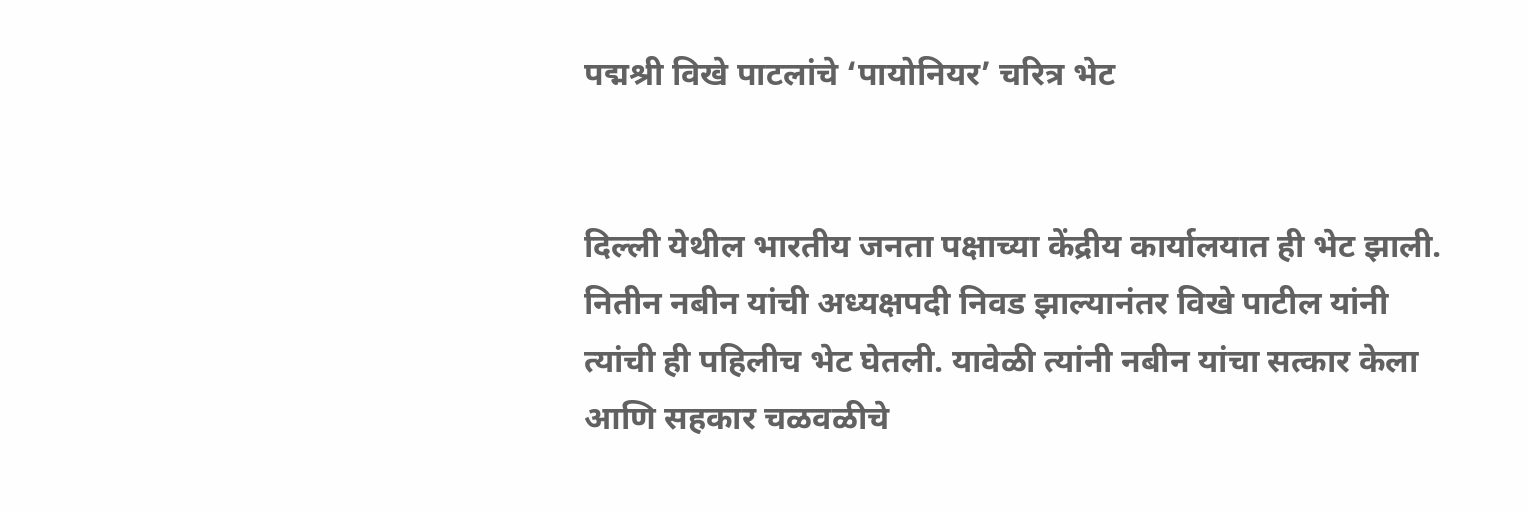पद्मश्री विखे पाटलांचे ‘पायोनियर’ चरित्र भेट


दिल्ली येथील भारतीय जनता पक्षाच्या केंद्रीय कार्यालयात ही भेट झाली. नितीन नबीन यांची अध्यक्षपदी निवड झाल्यानंतर विखे पाटील यांनी त्यांची ही पहिलीच भेट घेतली. यावेळी त्यांनी नबीन यांचा सत्कार केला आणि सहकार चळवळीचे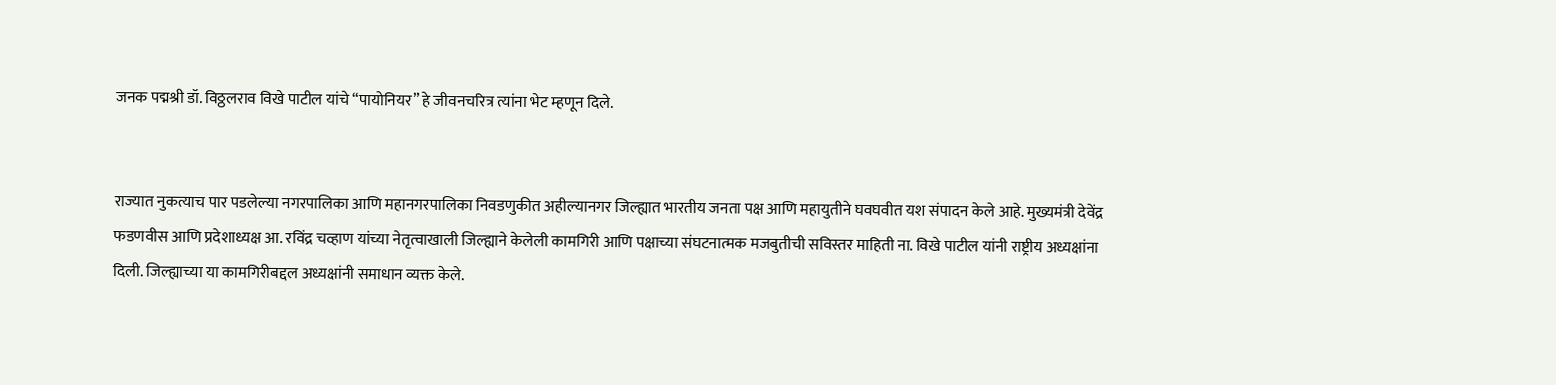जनक पद्मश्री डॉ. विठ्ठलराव विखे पाटील यांचे “पायोनियर” हे जीवनचरित्र त्यांना भेट म्हणून दिले.


राज्यात नुकत्याच पार पडलेल्या नगरपालिका आणि महानगरपालिका निवडणुकीत अहील्यानगर जिल्ह्यात भारतीय जनता पक्ष आणि महायुतीने घवघवीत यश संपादन केले आहे. मुख्यमंत्री देवेंद्र फडणवीस आणि प्रदेशाध्यक्ष आ. रविंद्र चव्हाण यांच्या नेतृत्वाखाली जिल्ह्याने केलेली कामगिरी आणि पक्षाच्या संघटनात्मक मजबुतीची सविस्तर माहिती ना. विखे पाटील यांनी राष्ट्रीय अध्यक्षांना दिली. जिल्ह्याच्या या कामगिरीबद्दल अध्यक्षांनी समाधान व्यक्त केले.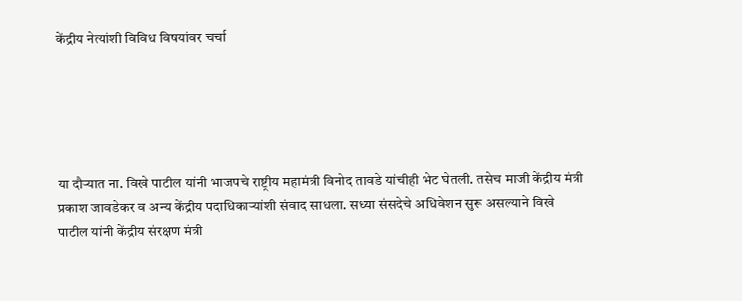केंद्रीय नेत्यांशी विविध विषयांवर चर्चा





या दौऱ्यात ना. विखे पाटील यांनी भाजपचे राष्ट्रीय महामंत्री विनोद तावडे यांचीही भेट घेतली. तसेच माजी केंद्रीय मंत्री प्रकाश जावडेकर व अन्य केंद्रीय पदाधिकाऱ्यांशी संवाद साधला. सध्या संसदेचे अधिवेशन सुरू असल्याने विखे पाटील यांनी केंद्रीय संरक्षण मंत्री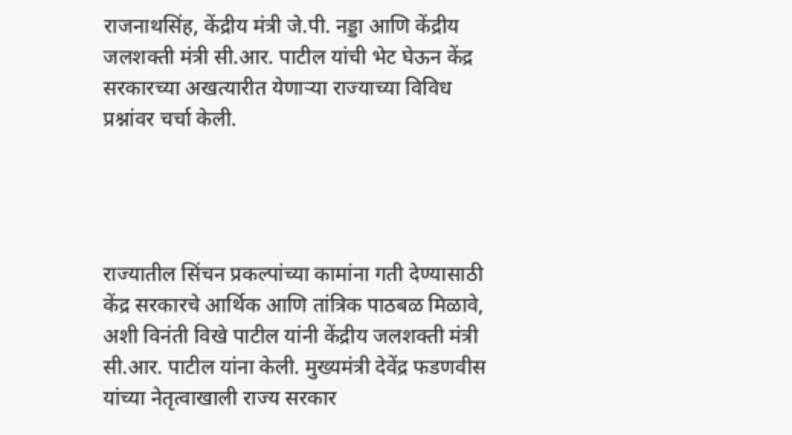राजनाथसिंह, केंद्रीय मंत्री जे.पी. नड्डा आणि केंद्रीय जलशक्ती मंत्री सी.आर. पाटील यांची भेट घेऊन केंद्र सरकारच्या अखत्यारीत येणाऱ्या राज्याच्या विविध प्रश्नांवर चर्चा केली.




राज्यातील सिंचन प्रकल्पांच्या कामांना गती देण्यासाठी केंद्र सरकारचे आर्थिक आणि तांत्रिक पाठबळ मिळावे, अशी विनंती विखे पाटील यांनी केंद्रीय जलशक्ती मंत्री सी.आर. पाटील यांना केली. मुख्यमंत्री देवेंद्र फडणवीस यांच्या नेतृत्वाखाली राज्य सरकार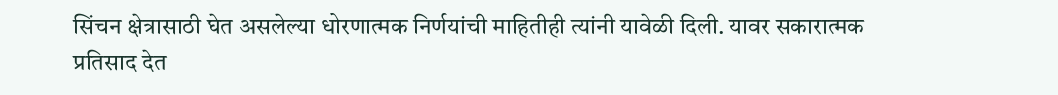सिंचन क्षेत्रासाठी घेत असलेल्या धोरणात्मक निर्णयांची माहितीही त्यांनी यावेळी दिली. यावर सकारात्मक प्रतिसाद देत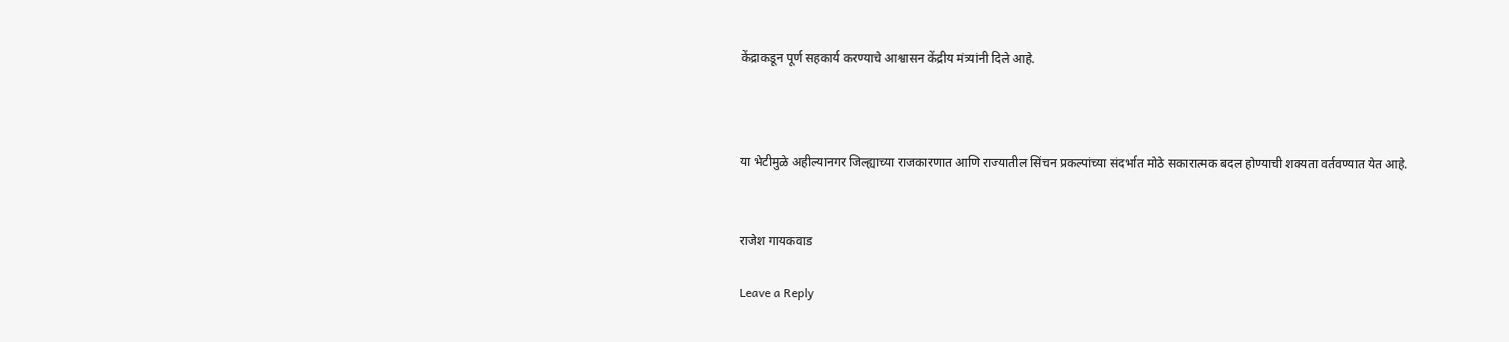केंद्राकडून पूर्ण सहकार्य करण्याचे आश्वासन केंद्रीय मंत्र्यांनी दिले आहे.



या भेटीमुळे अहील्यानगर जिल्ह्याच्या राजकारणात आणि राज्यातील सिंचन प्रकल्पांच्या संदर्भात मोठे सकारात्मक बदल होण्याची शक्यता वर्तवण्यात येत आहे.


राजेश गायकवाड

Leave a Reply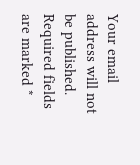Your email address will not be published. Required fields are marked *